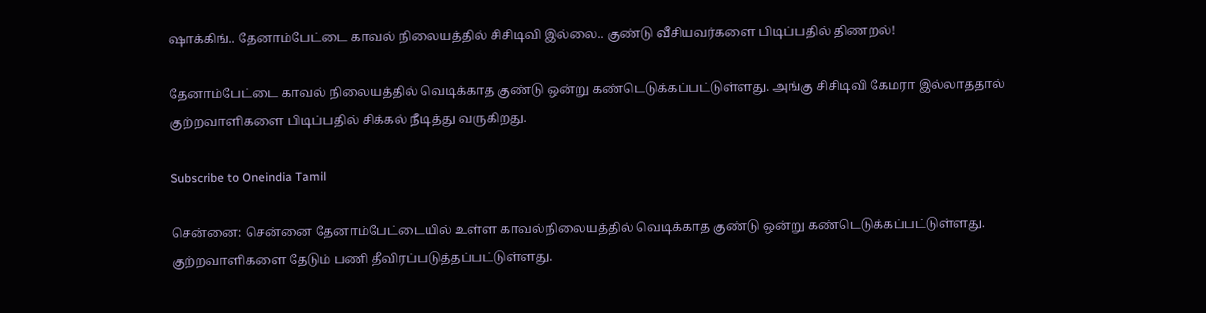ஷாக்கிங்.. தேனாம்பேட்டை காவல் நிலையத்தில் சிசிடிவி இல்லை.. குண்டு வீசியவர்களை பிடிப்பதில் திணறல்!

தேனாம்பேட்டை காவல் நிலையத்தில் வெடிக்காத குண்டு ஒன்று கண்டெடுக்கப்பட்டுள்ளது. அங்கு சிசிடிவி கேமரா இல்லாததால் குற்றவாளிகளை பிடிப்பதில் சிக்கல் நீடித்து வருகிறது.

Subscribe to Oneindia Tamil

சென்னை: சென்னை தேனாம்பேட்டையில் உள்ள காவல்நிலையத்தில் வெடிக்காத குண்டு ஒன்று கண்டெடுக்கப்பட்டுள்ளது. குற்றவாளிகளை தேடும் பணி தீவிரப்படுத்தப்பட்டுள்ளது.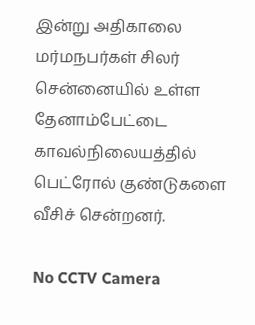இன்று அதிகாலை மர்மநபர்கள் சிலர் சென்னையில் உள்ள தேனாம்பேட்டை காவல்நிலையத்தில் பெட்ரோல் குண்டுகளை வீசிச் சென்றனர்.

No CCTV Camera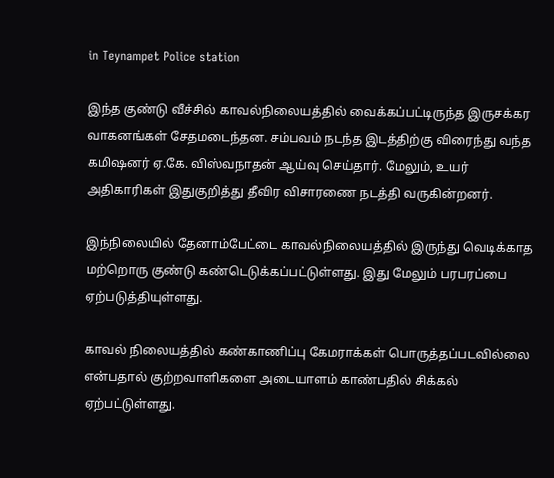in Teynampet Police station

இந்த குண்டு வீச்சில் காவல்நிலையத்தில் வைக்கப்பட்டிருந்த இருசக்கர வாகனங்கள் சேதமடைந்தன. சம்பவம் நடந்த இடத்திற்கு விரைந்து வந்த கமிஷனர் ஏ.கே. விஸ்வநாதன் ஆய்வு செய்தார். மேலும், உயர் அதிகாரிகள் இதுகுறித்து தீவிர விசாரணை நடத்தி வருகின்றனர்.

இந்நிலையில் தேனாம்பேட்டை காவல்நிலையத்தில் இருந்து வெடிக்காத மற்றொரு குண்டு கண்டெடுக்கப்பட்டுள்ளது. இது மேலும் பரபரப்பை ஏற்படுத்தியுள்ளது.

காவல் நிலையத்தில் கண்காணிப்பு கேமராக்கள் பொருத்தப்படவில்லை என்பதால் குற்றவாளிகளை அடையாளம் காண்பதில் சிக்கல் ஏற்பட்டுள்ளது.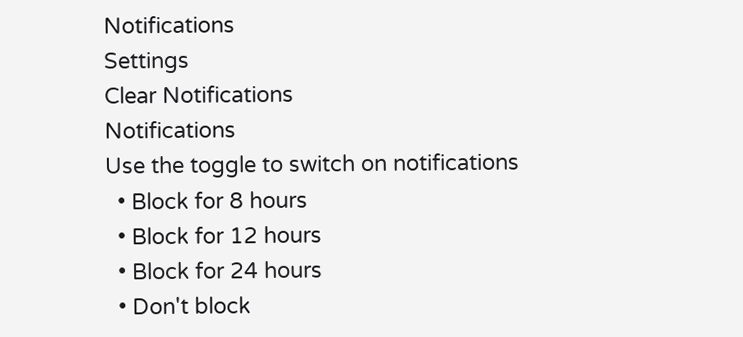Notifications
Settings
Clear Notifications
Notifications
Use the toggle to switch on notifications
  • Block for 8 hours
  • Block for 12 hours
  • Block for 24 hours
  • Don't block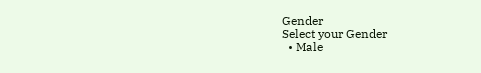Gender
Select your Gender
  • Male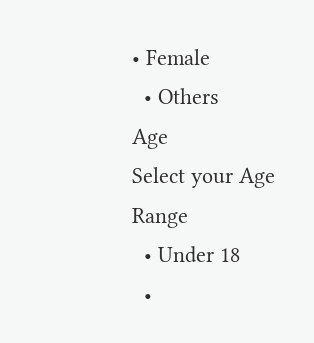• Female
  • Others
Age
Select your Age Range
  • Under 18
  •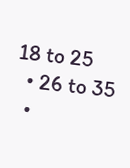18 to 25
  • 26 to 35
  •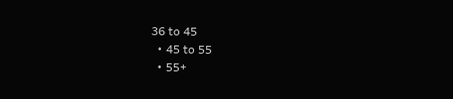36 to 45
  • 45 to 55
  • 55+